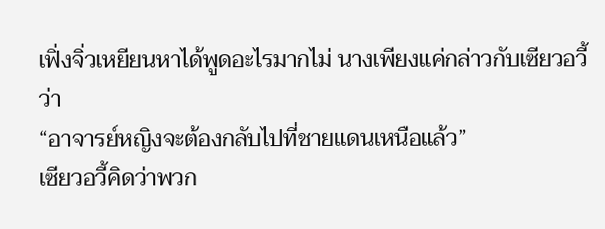เฟิ่งจิ่วเหยียนหาได้พูดอะไรมากไม่ นางเพียงแค่กล่าวกับเซียวอวี้ว่า
“อาจารย์หญิงจะต้องกลับไปที่ชายแดนเหนือแล้ว”
เซียวอวี้คิดว่าพวก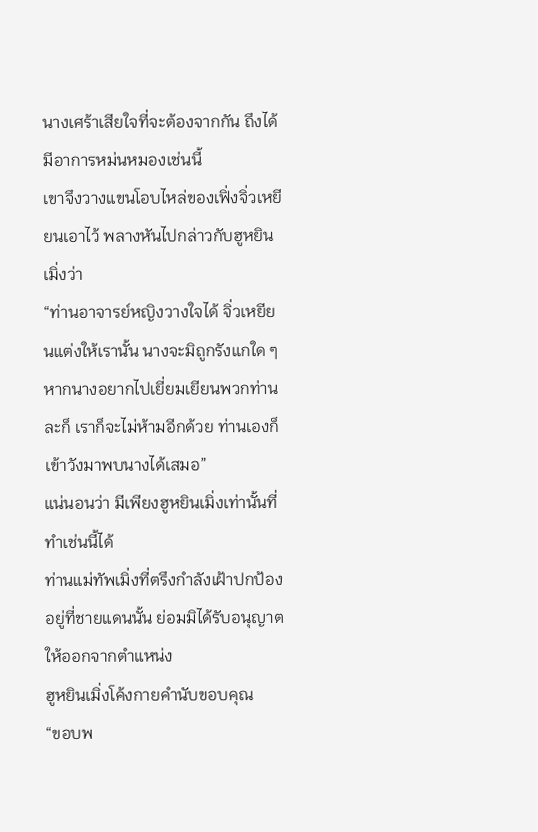นางเศร้าเสียใจที่จะต้องจากกัน ถึงได้มีอาการหม่นหมองเช่นนี้
เขาจึงวางแขนโอบไหล่ของเฟิ่งจิ่วเหยียนเอาไว้ พลางหันไปกล่าวกับฮูหยินเมิ่งว่า
“ท่านอาจารย์หญิงวางใจได้ จิ่วเหยียนแต่งให้เรานั้น นางจะมิถูกรังแกใด ๆ หากนางอยากไปเยี่ยมเยียนพวกท่านละก็ เราก็จะไม่ห้ามอีกด้วย ท่านเองก็เข้าวังมาพบนางได้เสมอ”
แน่นอนว่า มีเพียงฮูหยินเมิ่งเท่านั้นที่ทำเช่นนี้ได้
ท่านแม่ทัพเมิ่งที่ตรึงกำลังเฝ้าปกป้องอยู่ที่ชายแดนนั้น ย่อมมิได้รับอนุญาตให้ออกจากตำแหน่ง
ฮูหยินเมิ่งโค้งกายคำนับขอบคุณ
“ขอบพ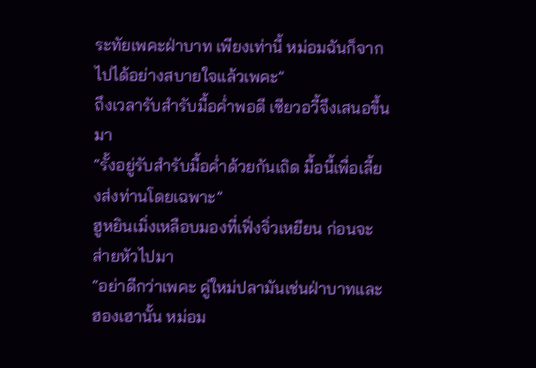ระทัยเพคะฝ่าบาท เพียงเท่านี้ หม่อมฉันก็จากไปได้อย่างสบายใจแล้วเพคะ”
ถึงเวลารับสำรับมื้อค่ำพอดี เซียวอวี้จึงเสนอขึ้นมา
“รั้งอยู่รับสำรับมื้อค่ำด้วยกันเถิด มื้อนี้เพื่อเลี้ยงส่งท่านโดยเฉพาะ”
ฮูหยินเมิ่งเหลือบมองที่เฟิ่งจิ่วเหยียน ก่อนจะส่ายหัวไปมา
“อย่าดีกว่าเพคะ คู่ใหม่ปลามันเช่นฝ่าบาทและฮองเฮานั้น หม่อม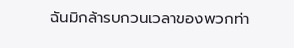ฉันมิกล้ารบกวนเวลาของพวกท่า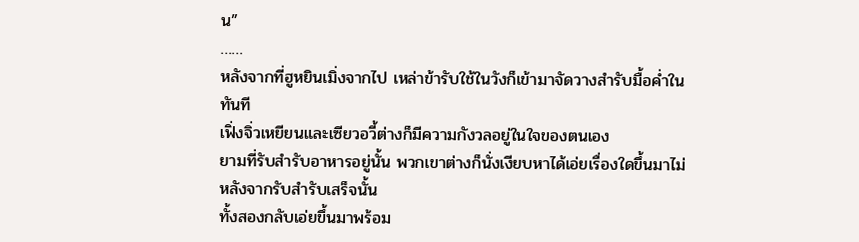น”
……
หลังจากที่ฮูหยินเมิ่งจากไป เหล่าข้ารับใช้ในวังก็เข้ามาจัดวางสำรับมื้อค่ำในทันที
เฟิ่งจิ่วเหยียนและเซียวอวี้ต่างก็มีความกังวลอยู่ในใจของตนเอง
ยามที่รับสำรับอาหารอยู่นั้น พวกเขาต่างก็นั่งเงียบหาได้เอ่ยเรื่องใดขึ้นมาไม่
หลังจากรับสำรับเสร็จนั้น
ทั้งสองกลับเอ่ยขึ้นมาพร้อม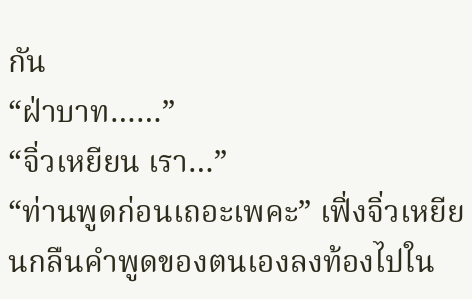กัน
“ฝ่าบาท……”
“จิ่วเหยียน เรา…”
“ท่านพูดก่อนเถอะเพคะ” เฟิ่งจิ่วเหยียนกลืนคำพูดของตนเองลงท้องไปใน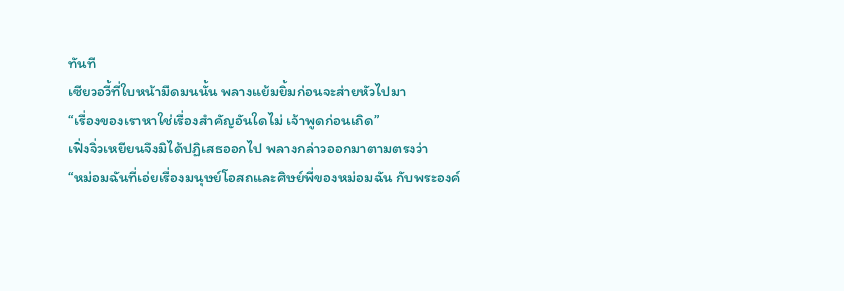ทันที
เซียวอวี้ที่ใบหน้ามืดมนนั้น พลางแย้มยิ้มก่อนจะส่ายหัวไปมา
“เรื่องของเราหาใช่เรื่องสำคัญอันใดไม่ เจ้าพูดก่อนเถิด”
เฟิ่งจิ่วเหยียนจึงมิได้ปฏิเสธออกไป พลางกล่าวออกมาตามตรงว่า
“หม่อมฉันที่เอ่ยเรื่องมนุษย์โอสถและศิษย์พี่ของหม่อมฉัน กับพระองค์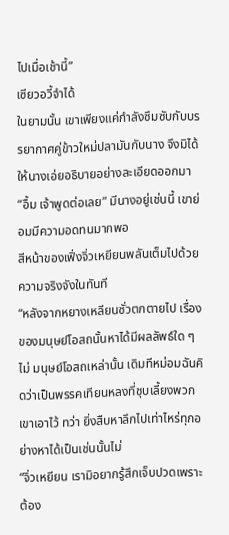ไปเมื่อเช้านี้”
เซียวอวี้จำได้
ในยามนั้น เขาเพียงแค่กำลังซึมซับกับบรรยากาศคู่ข้าวใหม่ปลามันกับนาง จึงมิได้ให้นางเอ่ยอธิบายอย่างละเอียดออกมา
“อื้ม เจ้าพูดต่อเลย” มีนางอยู่เช่นนี้ เขาย่อมมีความอดทนมากพอ
สีหน้าของเฟิ่งจิ่วเหยียนพลันเต็มไปด้วยความจริงจังในทันที
“หลังจากหยางเหลียนซั่วตกตายไป เรื่องของมนุษย์โอสถนั้นหาได้มีผลลัพธ์ใด ๆ ไม่ มนุษย์โอสถเหล่านั้น เดิมทีหม่อมฉันคิดว่าเป็นพรรคเทียนหลงที่ชุบเลี้ยงพวกเขาเอาไว้ ทว่า ยิ่งสืบหาลึกไปเท่าไหร่ทุกอย่างหาได้เป็นเช่นนั้นไม่
“จิ่วเหยียน เรามิอยากรู้สึกเจ็บปวดเพราะต้อง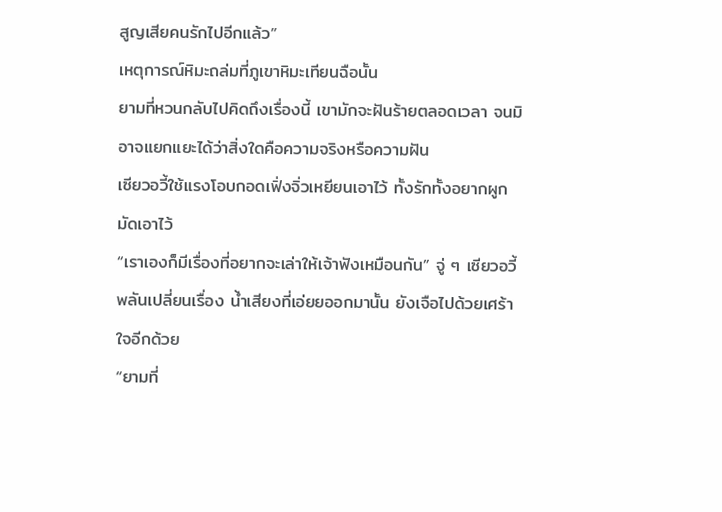สูญเสียคนรักไปอีกแล้ว”
เหตุการณ์หิมะถล่มที่ภูเขาหิมะเทียนฉือนั้น
ยามที่หวนกลับไปคิดถึงเรื่องนี้ เขามักจะฝันร้ายตลอดเวลา จนมิอาจแยกแยะได้ว่าสิ่งใดคือความจริงหรือความฝัน
เซียวอวี้ใช้แรงโอบกอดเฟิ่งจิ่วเหยียนเอาไว้ ทั้งรักทั้งอยากผูกมัดเอาไว้
“เราเองก็มีเรื่องที่อยากจะเล่าให้เจ้าฟังเหมือนกัน” จู่ ๆ เซียวอวี้พลันเปลี่ยนเรื่อง น้ำเสียงที่เอ่ยยออกมานั้น ยังเจือไปด้วยเศร้าใจอีกด้วย
“ยามที่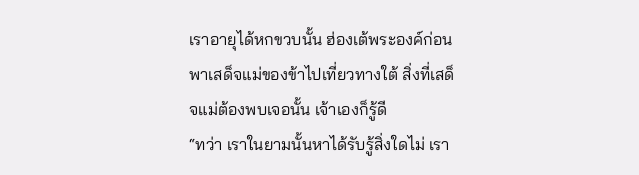เราอายุได้หกขวบนั้น ฮ่องเต้พระองค์ก่อนพาเสด็จแม่ของข้าไปเที่ยวทางใต้ สิ่งที่เสด็จแม่ต้องพบเจอนั้น เจ้าเองก็รู้ดี
“ทว่า เราในยามนั้นหาได้รับรู้สิ่งใดไม่ เรา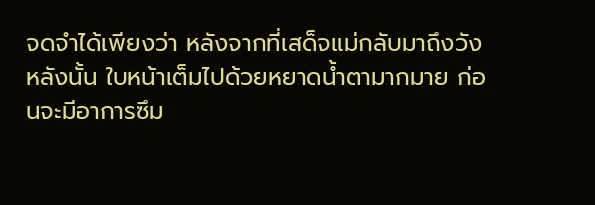จดจำได้เพียงว่า หลังจากที่เสด็จแม่กลับมาถึงวังหลังนั้น ใบหน้าเต็มไปด้วยหยาดน้ำตามากมาย ก่อนจะมีอาการซึม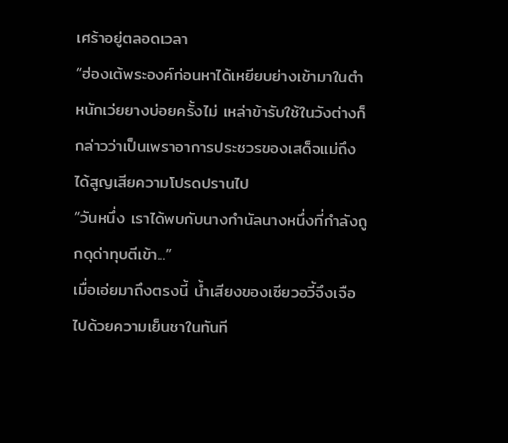เศร้าอยู่ตลอดเวลา
“ฮ่องเต้พระองค์ก่อนหาได้เหยียบย่างเข้ามาในตำหนักเว่ยยางบ่อยครั้งไม่ เหล่าข้ารับใช้ในวังต่างก็กล่าวว่าเป็นเพราอาการประชวรของเสด็จแม่ถึงได้สูญเสียความโปรดปรานไป
“วันหนึ่ง เราได้พบกับนางกำนัลนางหนึ่งที่กำลังถูกดุด่าทุบตีเข้า...”
เมื่อเอ่ยมาถึงตรงนี้ น้ำเสียงของเซียวอวี้จึงเจือไปด้วยความเย็นชาในทันที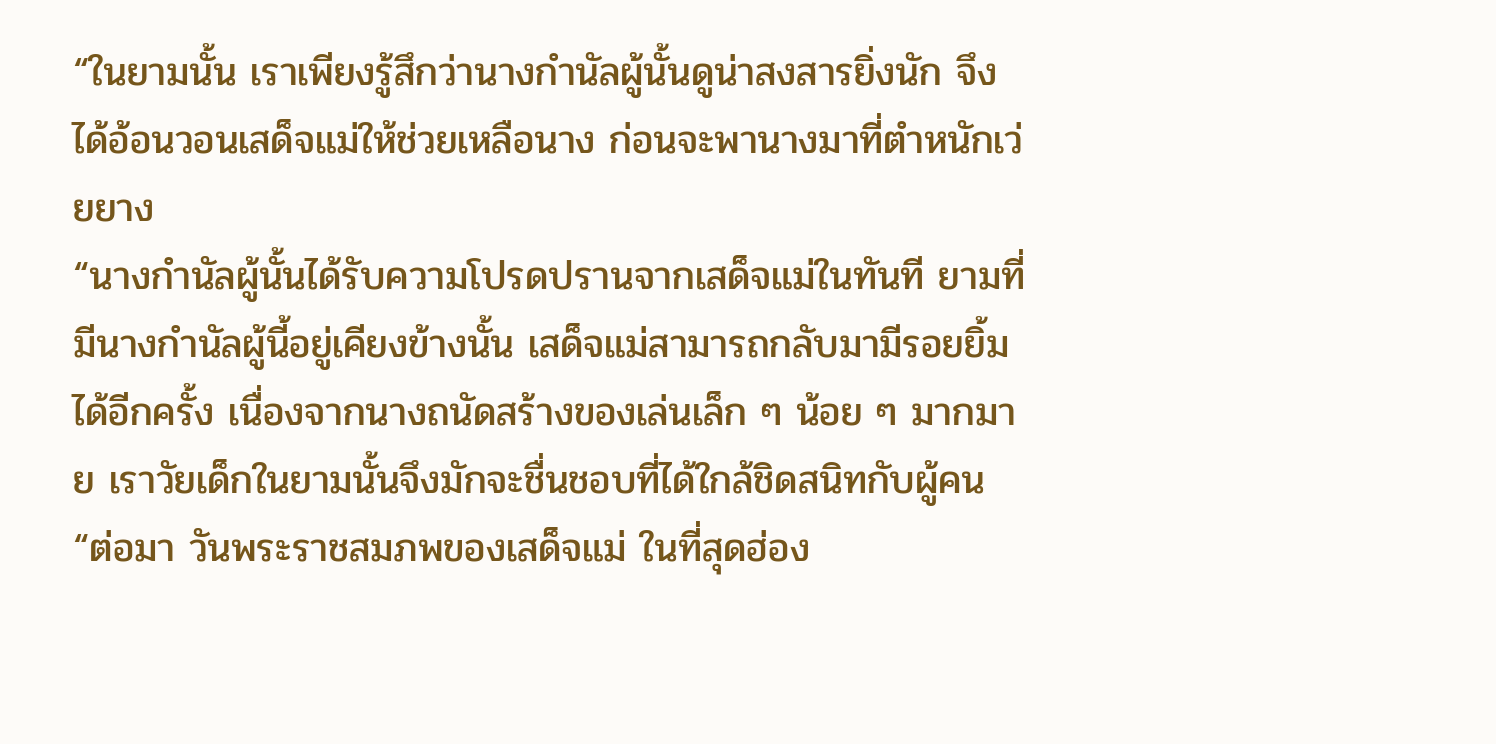“ในยามนั้น เราเพียงรู้สึกว่านางกำนัลผู้นั้นดูน่าสงสารยิ่งนัก จึงได้อ้อนวอนเสด็จแม่ให้ช่วยเหลือนาง ก่อนจะพานางมาที่ตำหนักเว่ยยาง
“นางกำนัลผู้นั้นได้รับความโปรดปรานจากเสด็จแม่ในทันที ยามที่มีนางกำนัลผู้นี้อยู่เคียงข้างนั้น เสด็จแม่สามารถกลับมามีรอยยิ้มได้อีกครั้ง เนื่องจากนางถนัดสร้างของเล่นเล็ก ๆ น้อย ๆ มากมาย เราวัยเด็กในยามนั้นจึงมักจะชื่นชอบที่ได้ใกล้ชิดสนิทกับผู้คน
“ต่อมา วันพระราชสมภพของเสด็จแม่ ในที่สุดฮ่อง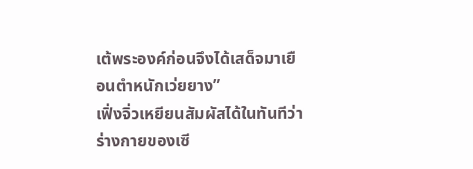เต้พระองค์ก่อนจึงได้เสด็จมาเยือนตำหนักเว่ยยาง”
เฟิ่งจิ่วเหยียนสัมผัสได้ในทันทีว่าร่างกายของเซี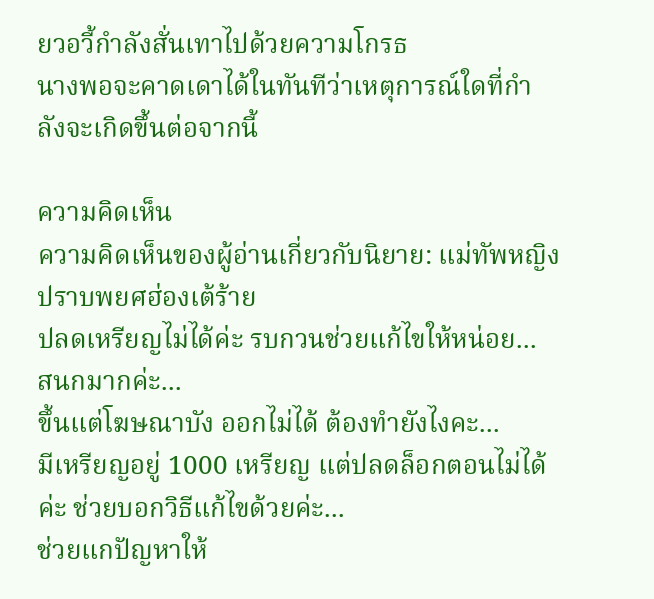ยวอวี้กำลังสั่นเทาไปด้วยความโกรธ
นางพอจะคาดเดาได้ในทันทีว่าเหตุการณ์ใดที่กำลังจะเกิดขึ้นต่อจากนี้

ความคิดเห็น
ความคิดเห็นของผู้อ่านเกี่ยวกับนิยาย: แม่ทัพหญิงปราบพยศฮ่องเต้ร้าย
ปลดเหรียญไม่ได้ค่ะ รบกวนช่วยแก้ไขให้หน่อย...
สนกมากค่ะ...
ขึ้นแต่โฆษณาบัง ออกไม่ได้ ต้องทำยังไงคะ...
มีเหรียญอยู่ 1000 เหรียญ แต่ปลดล็อกตอนไม่ได้ค่ะ ช่วยบอกวิธีแก้ไขด้วยค่ะ...
ช่วยแกปัญหาให้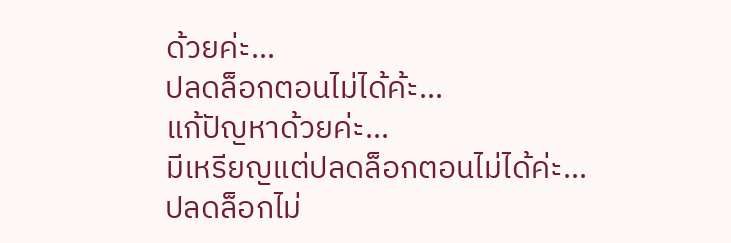ด้วยค่ะ...
ปลดล็อกตอนไม่ได้ค้ะ...
แก้ปัญหาด้วยค่ะ...
มีเหรียญแต่ปลดล็อกตอนไม่ได้ค่ะ...
ปลดล็อกไม่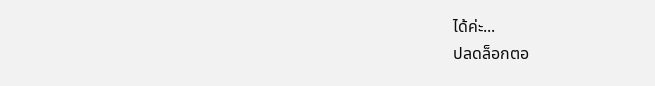ได้ค่ะ...
ปลดล็อกตอ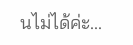นไม่ได้ค่ะ...